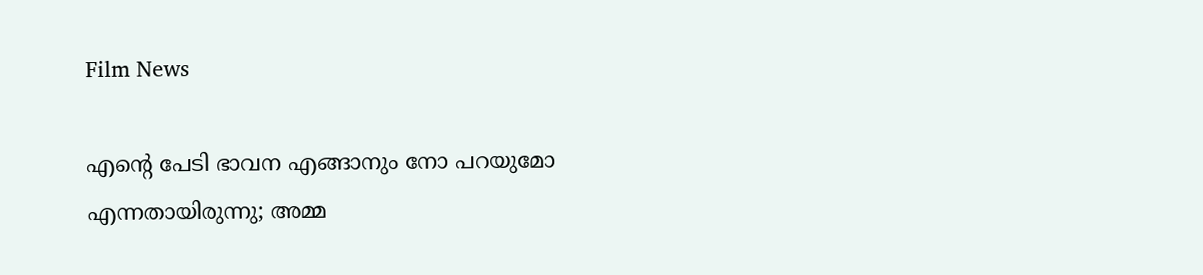Film News

എന്റെ പേടി ഭാവന എങ്ങാനും നോ പറയുമോ എന്നതായിരുന്നു; അമ്മ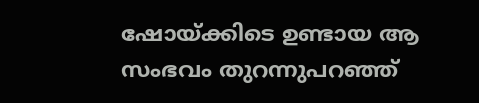ഷോയ്ക്കിടെ ഉണ്ടായ ആ സംഭവം തുറന്നുപറഞ്ഞ്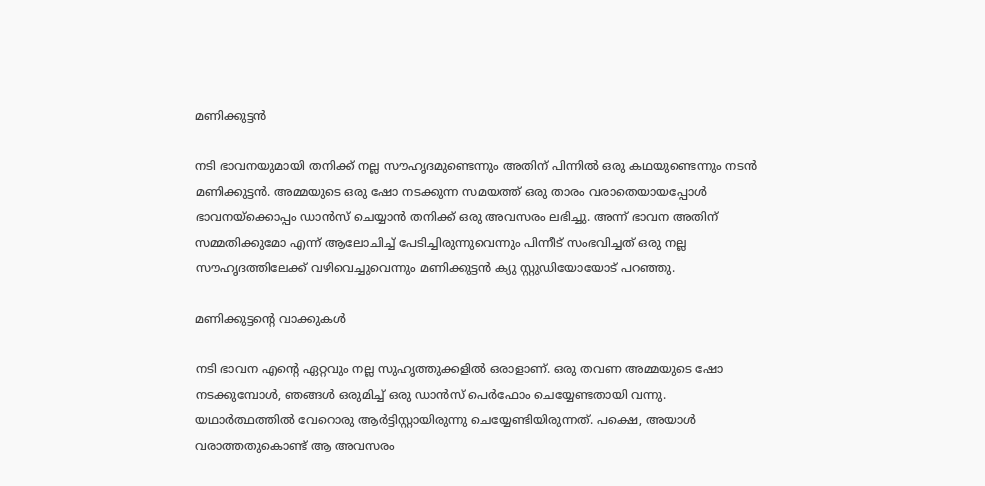മണിക്കുട്ടൻ

നടി ഭാവനയുമായി തനിക്ക് നല്ല സൗഹൃദമുണ്ടെന്നും അതിന് പിന്നിൽ ഒരു കഥയുണ്ടെന്നും നടൻ മണിക്കുട്ടൻ. അമ്മയുടെ ഒരു ഷോ നടക്കുന്ന സമയത്ത് ഒരു താരം വരാതെയായപ്പോൾ ഭാവനയ്ക്കൊപ്പം ഡാൻസ് ചെയ്യാൻ തനിക്ക് ഒരു അവസരം ലഭിച്ചു. അന്ന് ഭാവന അതിന് സമ്മതിക്കുമോ എന്ന് ആലോചിച്ച് പേടിച്ചിരുന്നുവെന്നും പിന്നീട് സംഭവിച്ചത് ഒരു നല്ല സൗഹൃദത്തിലേക്ക് വഴിവെച്ചുവെന്നും മണിക്കുട്ടൻ ക്യു സ്റ്റുഡിയോയോട് പറഞ്ഞു.

മണിക്കുട്ടന്റെ വാക്കുകൾ

നടി ഭാവന എന്റെ ഏറ്റവും നല്ല സുഹൃത്തുക്കളിൽ ഒരാളാണ്. ഒരു തവണ അമ്മയുടെ ഷോ നടക്കുമ്പോൾ, ഞങ്ങൾ ഒരുമിച്ച് ഒരു ഡാൻസ് പെർഫോം ചെയ്യേണ്ടതായി വന്നു. യഥാർത്ഥത്തിൽ വേറൊരു ആർട്ടിസ്റ്റായിരുന്നു ചെയ്യേണ്ടിയിരുന്നത്. പക്ഷെ, അയാൾ വരാത്തതുകൊണ്ട് ആ അവസരം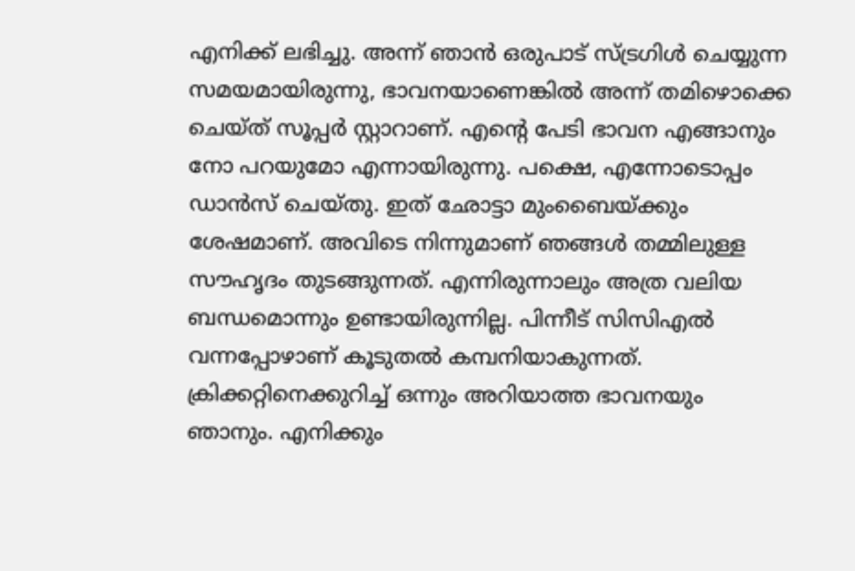എനിക്ക് ലഭിച്ചു. അന്ന് ഞാൻ ഒരുപാട് സ്ട്രഗിൾ ചെയ്യുന്ന സമയമായിരുന്നു, ഭാവനയാണെങ്കിൽ അന്ന് തമിഴൊക്കെ ചെയ്ത് സൂപ്പർ സ്റ്റാറാണ്. എന്റെ പേടി ഭാവന എങ്ങാനും നോ പറയുമോ എന്നായിരുന്നു. പക്ഷെ, എന്നോടൊപ്പം ഡാൻസ് ചെയ്തു. ഇത് ഛോട്ടാ മുംബൈയ്ക്കും ശേഷമാണ്. അവിടെ നിന്നുമാണ് ഞങ്ങൾ തമ്മിലുള്ള സൗഹൃദം തുടങ്ങുന്നത്. എന്നിരുന്നാലും അത്ര വലിയ ബന്ധമൊന്നും ഉണ്ടായിരുന്നില്ല. പിന്നീട് സിസിഎൽ വന്നപ്പോഴാണ് കൂടുതൽ കമ്പനിയാകുന്നത്. ക്രിക്കറ്റിനെക്കുറിച്ച് ഒന്നും അറിയാത്ത ഭാവനയും ഞാനും. എനിക്കും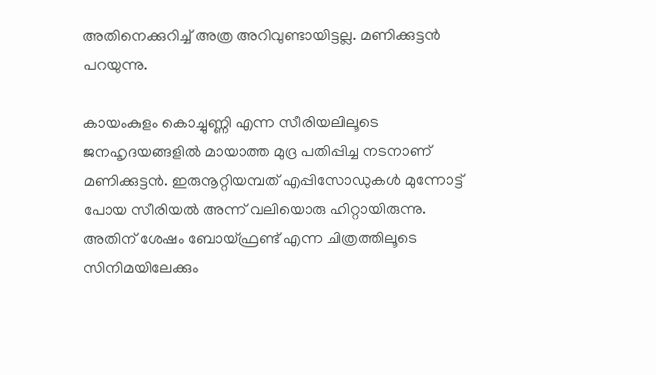അതിനെക്കുറിച്ച് അത്ര അറിവുണ്ടായിട്ടല്ല. മണിക്കുട്ടൻ പറയുന്നു.

കായംകുളം കൊച്ചുണ്ണി എന്ന സീരിയലിലൂടെ ജനഹൃദയങ്ങളിൽ മായാത്ത മുദ്ര പതിപ്പിച്ച നടനാണ് മണിക്കുട്ടൻ. ഇരുനൂറ്റിയമ്പത് എപ്പിസോഡുകൾ മുന്നോട്ട് പോയ സീരിയൽ അന്ന് വലിയൊരു ഹിറ്റായിരുന്നു. അതിന് ശേഷം ബോയ്ഫ്രണ്ട് എന്ന ചിത്രത്തിലൂടെ സിനിമയിലേക്കും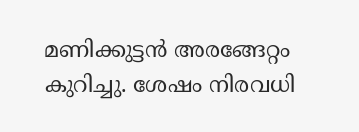മണിക്കുട്ടൻ അരങ്ങേറ്റം കുറിച്ചു. ശേഷം നിരവധി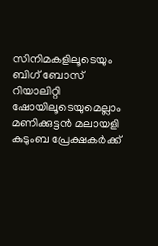സിനിമകളിലൂടെയും ബിഗ് ബോസ് റിയാലിറ്റി ഷോയിലൂടെയുമെല്ലാം മണിക്കുട്ടൻ മലായളി കുടുംബ പ്രേക്ഷകർക്ക്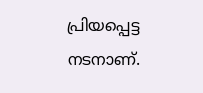പ്രിയപ്പെട്ട നടനാണ്.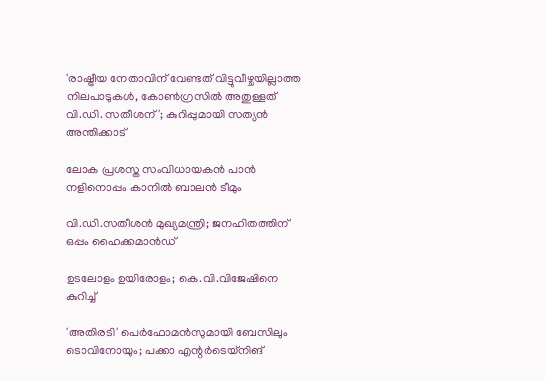'രാഷ്ട്രീയ നേതാവിന് വേണ്ടത് വിട്ടുവീഴ്ചയില്ലാത്ത നിലപാടുകൾ, കോൺഗ്രസിൽ അതുള്ളത് വി.ഡി. സതീശന്'; കുറിപ്പുമായി സത്യൻ അന്തിക്കാട്

ലോക പ്രശസ്ത സംവിധായകന്‍ പാന്‍ നളിനൊപ്പം കാനില്‍ ബാലന്‍ ടീമും

വി.ഡി.സതീശന്‍ മുഖ്യമന്ത്രി; ജനഹിതത്തിന് ഒപ്പം ഹൈക്കമാന്‍ഡ്

ഉടലോളം ഉയിരോളം; കെ.വി.വിജേഷിനെ കുറിച്ച്

'അതിരടി' പെർഫോമൻസുമായി ബേസിലും ടൊവിനോയും; പക്കാ എന്റർടെയ്നിങ്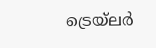ട്രെയ്‌ലർ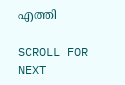എത്തി

SCROLL FOR NEXT